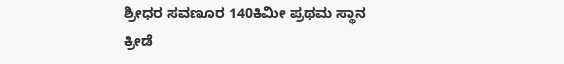ಶ್ರೀಧರ ಸವಣೂರ 140ಕಿಮೀ ಪ್ರಥಮ ಸ್ಥಾನ
ಕ್ರೀಡೆ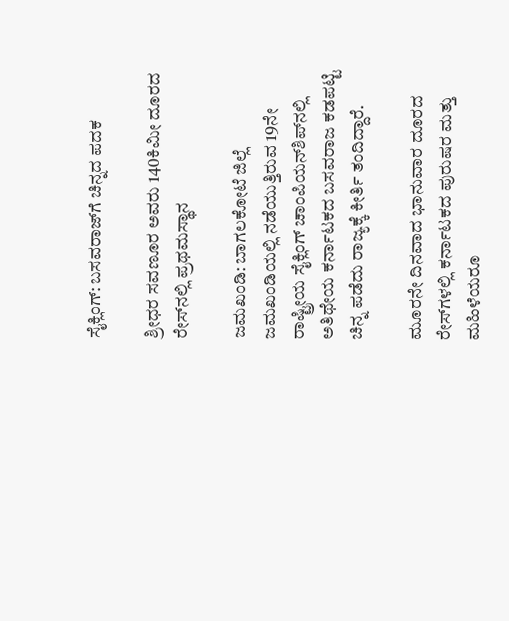ಸೈಕ್ಲಿಂಗ್: ಬಸವರಾಜ್‌ಗೆ ಚಿನ್ನದ ಪದಕ

ಶ್ರೀಧರ ಸವಣೂರ ಅವರು 140ಕಿಮೀ ದೂರದ ರೇಸ್‌ನಲ್ಲಿ ಪ್ರಥಮಸ್ಥಾನ

ಜಮಖಂಡಿ: ಬಾಗಲಕೋಟೆ ಜಿಲ್ಲೆ ಜಮಖಂಡಿಯಲ್ಲಿ ನಡೆಯುತ್ತಿರುವ 19ನೇ ರಾಷ್ಟ್ರೀಯ ಸೈಕ್ಲಿಂಗ್ ಚಾಂಪಿಯನ್‌ಶಿಪ್‌ನಲ್ಲಿ ಅತಿಥೇಯ ಕರ್ನಾಟಕದ ಬಸವರಾಜ ಕಡಪಟ್ಟಿ ಚಿನ್ನ ಪಡೆದು ರಾಜ್ಯಕ್ಕೆ ಕೀರ್ತಿ ತಂದಿದ್ದಾರೆ.

ಮೂರನೇ ದಿನವಾದ ಭಾನುವಾರ ದೂರದ ರೇಸ್‌ಗಳಲ್ಲಿ ಕರ್ನಾಟಕದ ಪುರುಷರ ಮತ್ತು ಮಹಿಳೆಯರೂ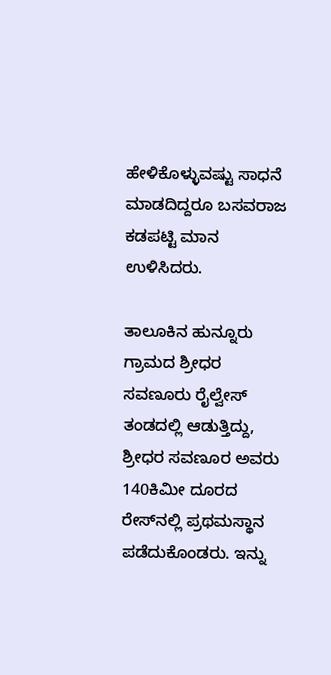ಹೇಳಿಕೊಳ್ಳುವಷ್ಟು ಸಾಧನೆ ಮಾಡದಿದ್ದರೂ ಬಸವರಾಜ ಕಡಪಟ್ಟಿ ಮಾನ ಉಳಿಸಿದರು.

ತಾಲೂಕಿನ ಹುನ್ನೂರು ಗ್ರಾಮದ ಶ್ರೀಧರ ಸವಣೂರು ರೈಲ್ವೇಸ್ ತಂಡದಲ್ಲಿ ಆಡುತ್ತಿದ್ದು, ಶ್ರೀಧರ ಸವಣೂರ ಅವರು 140ಕಿಮೀ ದೂರದ ರೇಸ್‌ನಲ್ಲಿ ಪ್ರಥಮಸ್ಥಾನ ಪಡೆದುಕೊಂಡರು. ಇನ್ನು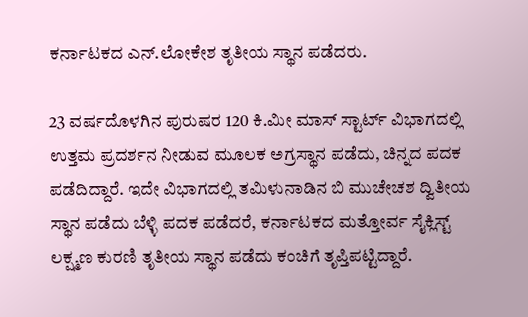ಕರ್ನಾಟಕದ ಎನ್.ಲೋಕೇಶ ತೃತೀಯ ಸ್ಥಾನ ಪಡೆದರು.

23 ವರ್ಷದೊಳಗಿನ ಪುರುಷರ 120 ಕಿ.ಮೀ ಮಾಸ್ ಸ್ಟಾರ್ಟ್ ವಿಭಾಗದಲ್ಲಿ ಉತ್ತಮ ಪ್ರದರ್ಶನ ನೀಡುವ ಮೂಲಕ ಅಗ್ರಸ್ಥಾನ ಪಡೆದು, ಚಿನ್ನದ ಪದಕ ಪಡೆದಿದ್ದಾರೆ. ಇದೇ ವಿಭಾಗದಲ್ಲಿ ತಮಿಳುನಾಡಿನ ಬಿ ಮುಚೇಚಶ ದ್ವಿತೀಯ ಸ್ಥಾನ ಪಡೆದು ಬೆಳ್ಳಿ ಪದಕ ಪಡೆದರೆ, ಕರ್ನಾಟಕದ ಮತ್ತೋರ್ವ ಸೈಕ್ಲಿಸ್ಟ್ ಲಕ್ಷ್ಮಣ ಕುರಣಿ ತೃತೀಯ ಸ್ಥಾನ ಪಡೆದು ಕಂಚಿಗೆ ತೃಪ್ತಿಪಟ್ಟಿದ್ದಾರೆ.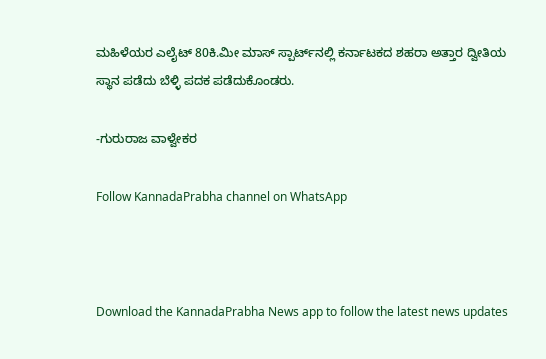ಮಹಿಳೆಯರ ಎಲೈಟ್ 80ಕಿ.ಮೀ ಮಾಸ್ ಸ್ಪಾರ್ಟ್‌ನಲ್ಲಿ ಕರ್ನಾಟಕದ ಶಹರಾ ಅತ್ತಾರ ದ್ವೀತಿಯ ಸ್ಥಾನ ಪಡೆದು ಬೆಳ್ಳಿ ಪದಕ ಪಡೆದುಕೊಂಡರು.

-ಗುರುರಾಜ ವಾಳ್ವೇಕರ

Follow KannadaPrabha channel on WhatsApp



Download the KannadaPrabha News app to follow the latest news updates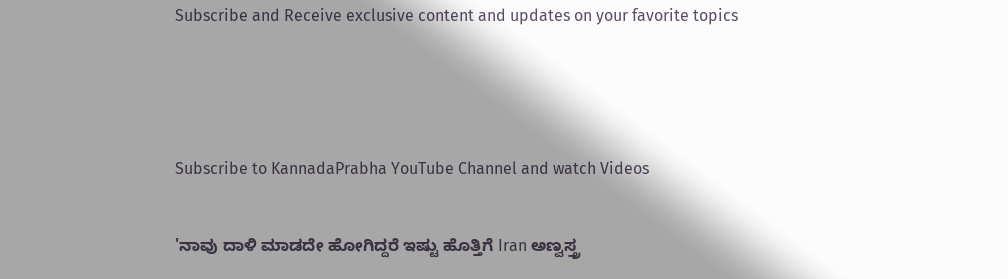Subscribe and Receive exclusive content and updates on your favorite topics



Subscribe to KannadaPrabha YouTube Channel and watch Videos

'ನಾವು ದಾಳಿ ಮಾಡದೇ ಹೋಗಿದ್ದರೆ ಇಷ್ಟು ಹೊತ್ತಿಗೆ Iran ಅಣ್ವಸ್ತ್ರ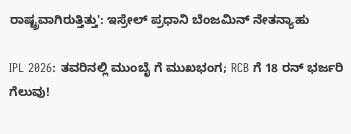ರಾಷ್ಟ್ರವಾಗಿರುತ್ತಿತ್ತು': ಇಸ್ರೇಲ್ ಪ್ರಧಾನಿ ಬೆಂಜಮಿನ್ ನೇತನ್ಯಾಹು

IPL 2026: ತವರಿನಲ್ಲಿ ಮುಂಬೈ ಗೆ ಮುಖಭಂಗ; RCB ಗೆ 18 ರನ್ ಭರ್ಜರಿ ಗೆಲುವು!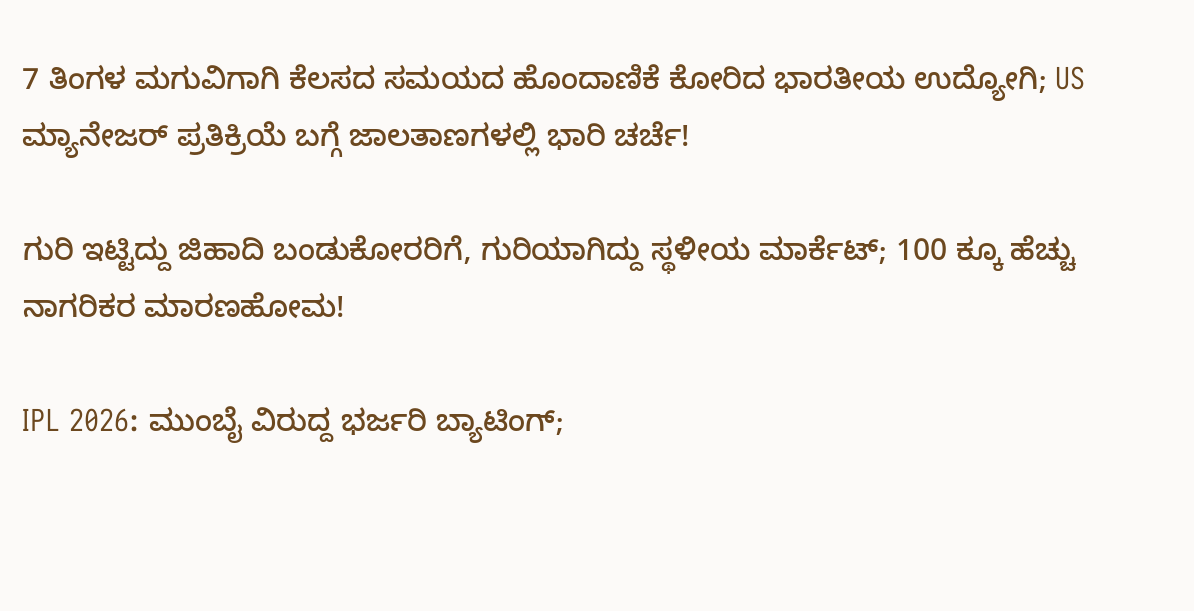7 ತಿಂಗಳ ಮಗುವಿಗಾಗಿ ಕೆಲಸದ ಸಮಯದ ಹೊಂದಾಣಿಕೆ ಕೋರಿದ ಭಾರತೀಯ ಉದ್ಯೋಗಿ; US ಮ್ಯಾನೇಜರ್ ಪ್ರತಿಕ್ರಿಯೆ ಬಗ್ಗೆ ಜಾಲತಾಣಗಳಲ್ಲಿ ಭಾರಿ ಚರ್ಚೆ!

ಗುರಿ ಇಟ್ಟಿದ್ದು ಜಿಹಾದಿ ಬಂಡುಕೋರರಿಗೆ, ಗುರಿಯಾಗಿದ್ದು ಸ್ಥಳೀಯ ಮಾರ್ಕೆಟ್; 100 ಕ್ಕೂ ಹೆಚ್ಚು ನಾಗರಿಕರ ಮಾರಣಹೋಮ!

IPL 2026: ಮುಂಬೈ ವಿರುದ್ದ ಭರ್ಜರಿ ಬ್ಯಾಟಿಂಗ್;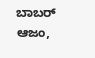ಬಾಬರ್ ಆಜಂ,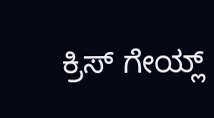ಕ್ರಿಸ್ ಗೇಯ್ಲ್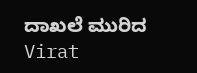ದಾಖಲೆ ಮುರಿದ Virat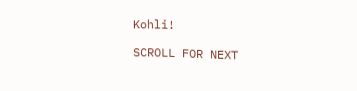Kohli!

SCROLL FOR NEXT